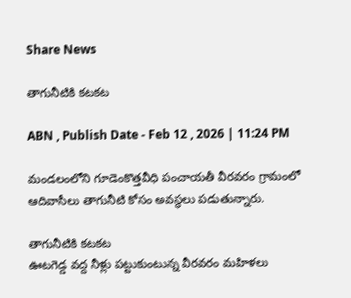Share News

తాగునీటికి కటకట

ABN , Publish Date - Feb 12 , 2026 | 11:24 PM

మండలంలోని గూడెంకొత్తవీధి పంచాయతీ వీరవరం గ్రామంలో ఆదివాసీలు తాగునీటి కోసం అవస్థలు పడుతున్నారు.

తాగునీటికి కటకట
ఊటగెడ్డ వద్ద నీళ్లు పట్టుకుంటున్న వీరవరం మహిళలు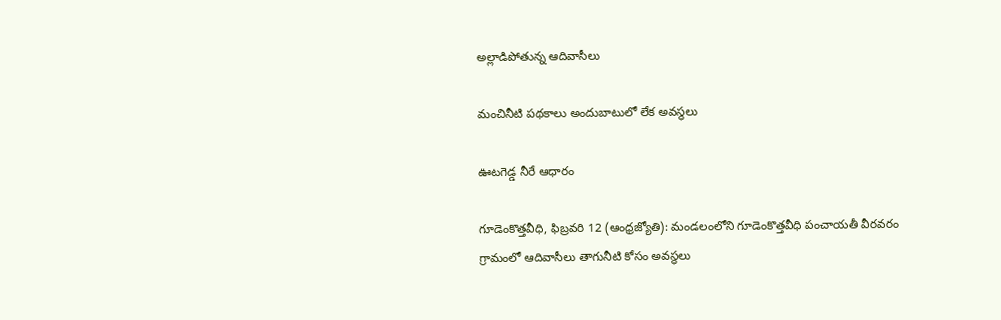అల్లాడిపోతున్న ఆదివాసీలు

మంచినీటి పథకాలు అందుబాటులో లేక అవస్థలు

ఊటగెడ్డ నీరే ఆధారం

గూడెంకొత్తవీధి, ఫిబ్రవరి 12 (ఆంధ్రజ్యోతి): మండలంలోని గూడెంకొత్తవీధి పంచాయతీ వీరవరం గ్రామంలో ఆదివాసీలు తాగునీటి కోసం అవస్థలు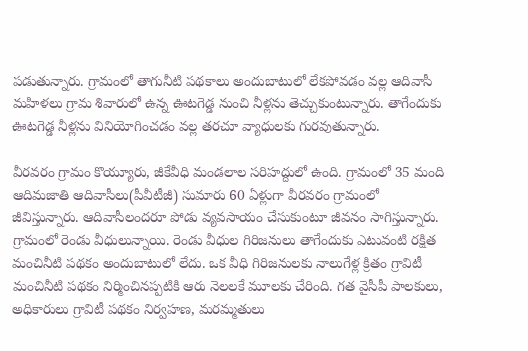పడుతున్నారు. గ్రామంలో తాగునీటి పథకాలు అందుబాటులో లేకపోవడం వల్ల ఆదివాసీ మహిళలు గ్రామ శివారులో ఉన్న ఊటగెడ్డ నుంచి నీళ్లను తెచ్చుకుంటున్నారు. తాగేందుకు ఊటగెడ్డ నీళ్లను వినియోగించడం వల్ల తరచూ వ్యాధులకు గురవుతున్నారు.

వీరవరం గ్రామం కొయ్యూరు, జీకేవీధి మండలాల సరిహద్దులో ఉంది. గ్రామంలో 35 మంది ఆదిమజాతి ఆదివాసీలు(పీవీటీజీ) సుమారు 60 ఏళ్లుగా వీరవరం గ్రామంలో జీవిస్తున్నారు. ఆదివాసీలందరూ పోడు వ్యవసాయం చేసుకుంటూ జీవనం సాగిస్తున్నారు. గ్రామంలో రెండు వీధులున్నాయి. రెండు వీధుల గిరిజనులు తాగేందుకు ఎటువంటి రక్షిత మంచినీటి పథకం అందుబాటులో లేదు. ఒక వీధి గిరిజనులకు నాలుగేళ్ల క్రితం గ్రావిటీ మంచినీటి పథకం నిర్మించినప్పటికి ఆరు నెలలకే మూలకు చేరింది. గత వైసీపీ పాలకులు, అధికారులు గ్రావిటీ పథకం నిర్వహణ, మరమ్మతులు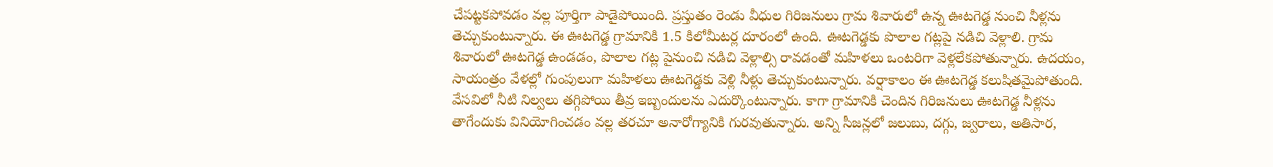చేపట్టకపోవడం వల్ల పూర్తిగా పాడైపోయింది. ప్రస్తుతం రెండు వీధుల గిరిజనులు గ్రామ శివారులో ఉన్న ఊటగెడ్డ నుంచి నీళ్లను తెచ్చుకుంటున్నారు. ఈ ఊటగెడ్డ గ్రామానికి 1.5 కిలోమీటర్ల దూరంలో ఉంది. ఊటగెడ్డకు పొలాల గట్లపై నడిచి వెళ్లాలి. గ్రామ శివారులో ఊటగెడ్డ ఉండడం, పొలాల గట్ల పైనుంచి నడిచి వెళ్లాల్సి రావడంతో మహిళలు ఒంటరిగా వెళ్లలేకపోతున్నారు. ఉదయం, సాయంత్రం వేళల్లో గుంపులుగా మహిళలు ఊటగెడ్డకు వెళ్లి నీళ్లు తెచ్చుకుంటున్నారు. వర్షాకాలం ఈ ఊటగెడ్డ కలుషితమైపోతుంది. వేసవిలో నీటి నిల్వలు తగ్గిపోయి తీవ్ర ఇబ్బందులను ఎదుర్కొంటున్నారు. కాగా గ్రామానికి చెందిన గిరిజనులు ఊటగెడ్డ నీళ్లను తాగేందుకు వినియోగించడం వల్ల తరచూ అనారోగ్యానికి గురవుతున్నారు. అన్ని సీజన్లలో జలుబు, దగ్గు, జ్వరాలు, అతిసార,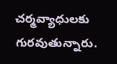చర్మవ్యాధులకు గురవుతున్నారు.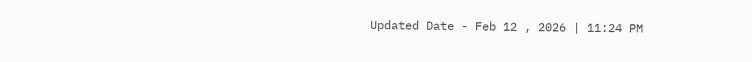Updated Date - Feb 12 , 2026 | 11:24 PM